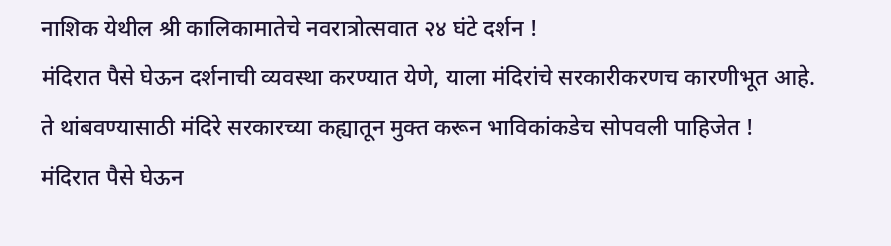नाशिक येथील श्री कालिकामातेचे नवरात्रोत्सवात २४ घंटे दर्शन !
मंदिरात पैसे घेऊन दर्शनाची व्यवस्था करण्यात येणे, याला मंदिरांचे सरकारीकरणच कारणीभूत आहे. ते थांबवण्यासाठी मंदिरे सरकारच्या कह्यातून मुक्त करून भाविकांकडेच सोपवली पाहिजेत !
मंदिरात पैसे घेऊन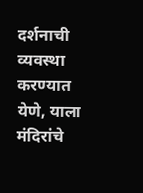दर्शनाची व्यवस्था करण्यात येणे, याला मंदिरांचे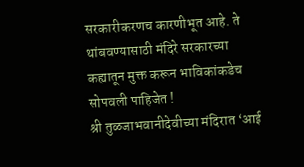सरकारीकरणच कारणीभूत आहे. ते थांबवण्यासाठी मंदिरे सरकारच्या कह्यातून मुक्त करून भाविकांकडेच सोपवली पाहिजेत !
श्री तुळजाभवानीदेवीच्या मंदिरात ‘आई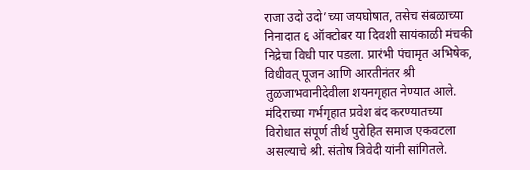राजा उदो उदो’च्या जयघोषात, तसेच संबळाच्या निनादात ६ ऑक्टोबर या दिवशी सायंकाळी मंचकी निद्रेचा विधी पार पडला. प्रारंभी पंचामृत अभिषेक, विधीवत् पूजन आणि आरतीनंतर श्री तुळजाभवानीदेवीला शयनगृहात नेण्यात आले.
मंदिराच्या गर्भगृहात प्रवेश बंद करण्यातच्या विरोधात संपूर्ण तीर्थ पुरोहित समाज एकवटला असल्याचे श्री. संतोष त्रिवेदी यांनी सांगितले.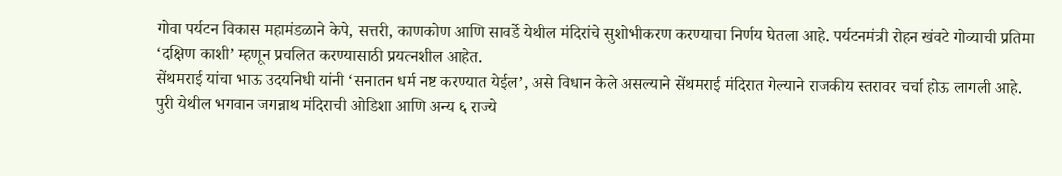गोवा पर्यटन विकास महामंडळाने केपे, सत्तरी, काणकोण आणि सावर्डे येथील मंदिरांचे सुशोभीकरण करण्याचा निर्णय घेतला आहे. पर्यटनमंत्री रोहन खंवटे गोव्याची प्रतिमा ‘दक्षिण काशी’ म्हणून प्रचलित करण्यासाठी प्रयत्नशील आहेत.
सेंथमराई यांचा भाऊ उदयनिधी यांनी ‘सनातन धर्म नष्ट करण्यात येईल’, असे विधान केले असल्याने सेंथमराई मंदिरात गेल्याने राजकीय स्तरावर चर्चा होऊ लागली आहे.
पुरी येथील भगवान जगन्नाथ मंदिराची ओडिशा आणि अन्य ६ राज्ये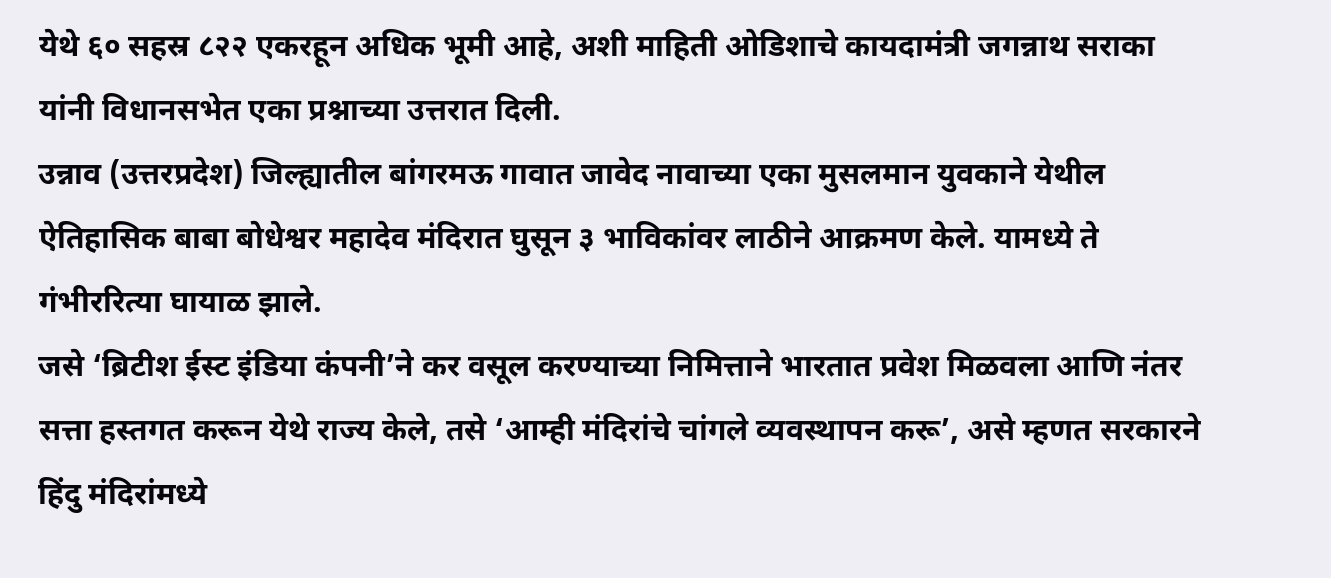येथे ६० सहस्र ८२२ एकरहून अधिक भूमी आहे, अशी माहिती ओडिशाचे कायदामंत्री जगन्नाथ सराका यांनी विधानसभेत एका प्रश्नाच्या उत्तरात दिली.
उन्नाव (उत्तरप्रदेश) जिल्ह्यातील बांगरमऊ गावात जावेद नावाच्या एका मुसलमान युवकाने येथील ऐतिहासिक बाबा बोधेश्वर महादेव मंदिरात घुसून ३ भाविकांवर लाठीने आक्रमण केले. यामध्ये ते गंभीररित्या घायाळ झाले.
जसे ‘ब्रिटीश ईस्ट इंडिया कंपनी’ने कर वसूल करण्याच्या निमित्ताने भारतात प्रवेश मिळवला आणि नंतर सत्ता हस्तगत करून येथे राज्य केले, तसे ‘आम्ही मंदिरांचे चांगले व्यवस्थापन करू’, असे म्हणत सरकारने हिंदु मंदिरांमध्ये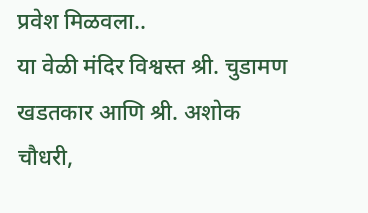प्रवेश मिळवला..
या वेळी मंदिर विश्वस्त श्री. चुडामण खडतकार आणि श्री. अशोक चौधरी,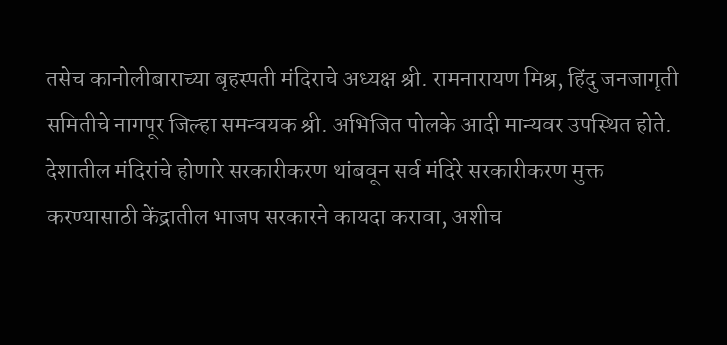तसेच कानोलीबाराच्या बृहस्पती मंदिराचे अध्यक्ष श्री. रामनारायण मिश्र, हिंदु जनजागृती समितीचे नागपूर जिल्हा समन्वयक श्री. अभिजित पोलके आदी मान्यवर उपस्थित होते.
देशातील मंदिरांचे होणारे सरकारीकरण थांबवून सर्व मंदिरे सरकारीकरण मुक्त करण्यासाठी केंद्रातील भाजप सरकारने कायदा करावा, अशीच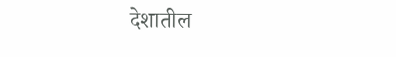देशातील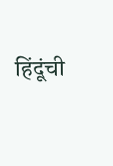हिंदूंची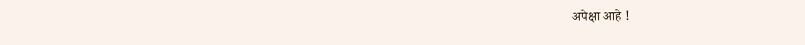अपेक्षा आहे !